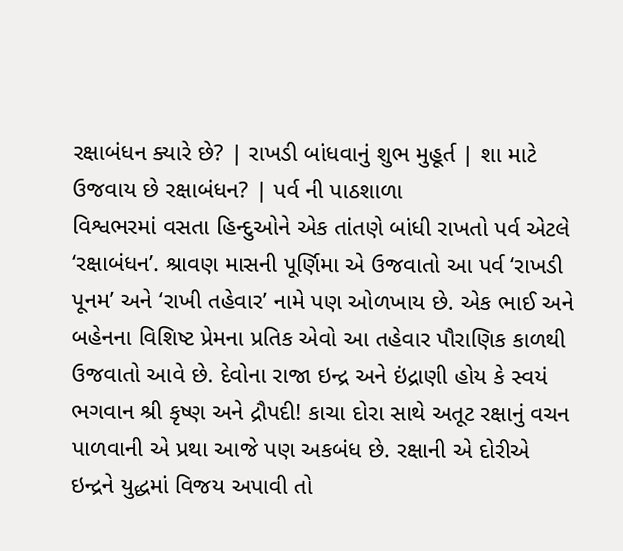રક્ષાબંધન ક્યારે છે? | રાખડી બાંધવાનું શુભ મુહૂર્ત | શા માટે ઉજવાય છે રક્ષાબંધન? | પર્વ ની પાઠશાળા
વિશ્વભરમાં વસતા હિન્દુઓને એક તાંતણે બાંધી રાખતો પર્વ એટલે ‘રક્ષાબંધન’. શ્રાવણ માસની પૂર્ણિમા એ ઉજવાતો આ પર્વ ‘રાખડી પૂનમ’ અને ‘રાખી તહેવાર’ નામે પણ ઓળખાય છે. એક ભાઈ અને બહેનના વિશિષ્ટ પ્રેમના પ્રતિક એવો આ તહેવાર પૌરાણિક કાળથી ઉજવાતો આવે છે. દેવોના રાજા ઇન્દ્ર અને ઇંદ્રાણી હોય કે સ્વયં ભગવાન શ્રી કૃષ્ણ અને દ્રૌપદી! કાચા દોરા સાથે અતૂટ રક્ષાનું વચન પાળવાની એ પ્રથા આજે પણ અકબંધ છે. રક્ષાની એ દોરીએ ઇન્દ્રને યુદ્ધમાં વિજય અપાવી તો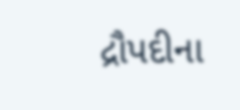દ્રૌપદીના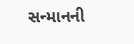સન્માનની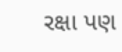રક્ષા પણ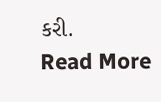કરી.
Read More